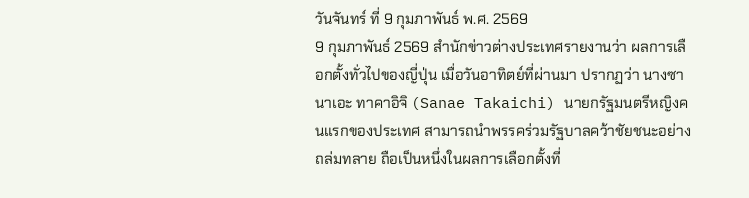วันจันทร์ ที่ 9 กุมภาพันธ์ พ.ศ. 2569
9 กุมภาพันธ์ 2569 สำนักข่าวต่างประเทศรายงานว่า ผลการเลือกตั้งทั่วไปของญี่ปุ่น เมื่อวันอาทิตย์ที่ผ่านมา ปรากฏว่า นางซานาเอะ ทาคาอิจิ (Sanae Takaichi) นายกรัฐมนตรีหญิงคนแรกของประเทศ สามารถนำพรรคร่วมรัฐบาลคว้าชัยชนะอย่างถล่มทลาย ถือเป็นหนึ่งในผลการเลือกตั้งที่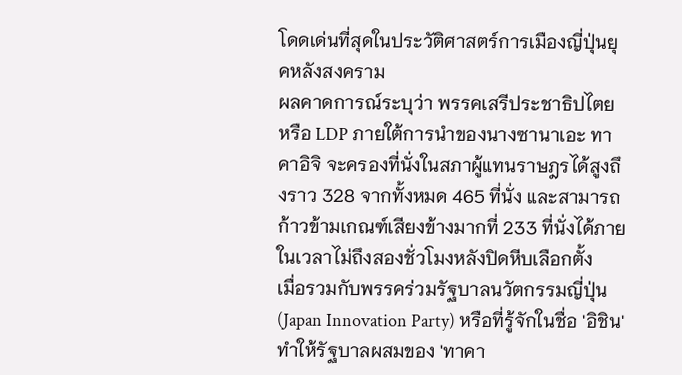โดดเด่นที่สุดในประวัติศาสตร์การเมืองญี่ปุ่นยุคหลังสงคราม
ผลคาดการณ์ระบุว่า พรรคเสรีประชาธิปไตย หรือ LDP ภายใต้การนำของนางซานาเอะ ทาคาอิจิ จะครองที่นั่งในสภาผู้แทนราษฎรได้สูงถึงราว 328 จากทั้งหมด 465 ที่นั่ง และสามารถก้าวข้ามเกณฑ์เสียงข้างมากที่ 233 ที่นั่งได้ภายในเวลาไม่ถึงสองชั่วโมงหลังปิดหีบเลือกตั้ง
เมื่อรวมกับพรรคร่วมรัฐบาลนวัตกรรมญี่ปุ่น (Japan Innovation Party) หรือที่รู้จักในชื่อ 'อิชิน' ทำให้รัฐบาลผสมของ 'ทาคา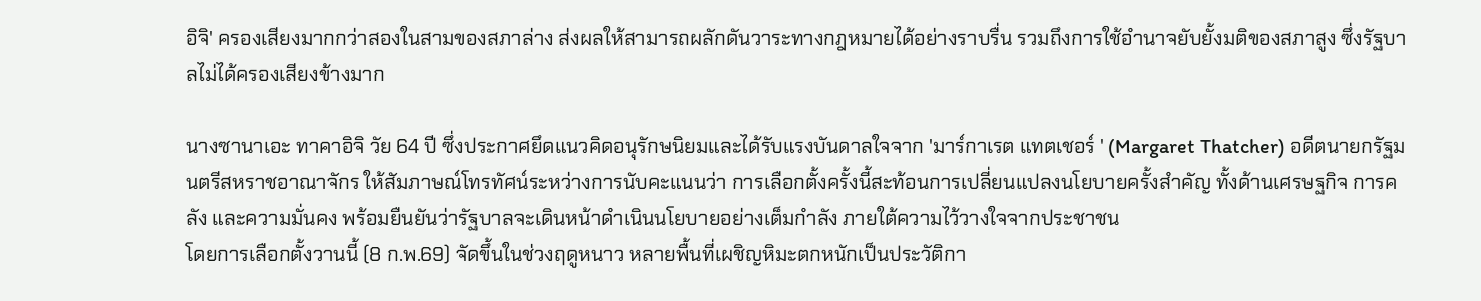อิจิ' ครองเสียงมากกว่าสองในสามของสภาล่าง ส่งผลให้สามารถผลักดันวาระทางกฎหมายได้อย่างราบรื่น รวมถึงการใช้อำนาจยับยั้งมติของสภาสูง ซึ่งรัฐบาลไม่ได้ครองเสียงข้างมาก

นางซานาเอะ ทาคาอิจิ วัย 64 ปี ซึ่งประกาศยึดแนวคิดอนุรักษนิยมและได้รับแรงบันดาลใจจาก 'มาร์กาเรต แทตเชอร์ ' (Margaret Thatcher) อดีตนายกรัฐมนตรีสหราชอาณาจักร ให้สัมภาษณ์โทรทัศน์ระหว่างการนับคะแนนว่า การเลือกตั้งครั้งนี้สะท้อนการเปลี่ยนแปลงนโยบายครั้งสำคัญ ทั้งด้านเศรษฐกิจ การคลัง และความมั่นคง พร้อมยืนยันว่ารัฐบาลจะเดินหน้าดำเนินนโยบายอย่างเต็มกำลัง ภายใต้ความไว้วางใจจากประชาชน
โดยการเลือกตั้งวานนี้ (8 ก.พ.69) จัดขึ้นในช่วงฤดูหนาว หลายพื้นที่เผชิญหิมะตกหนักเป็นประวัติกา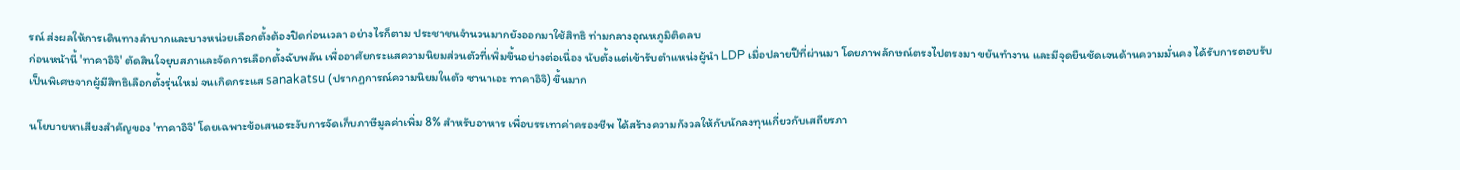รณ์ ส่งผลให้การเดินทางลำบากและบางหน่วยเลือกตั้งต้องปิดก่อนเวลา อย่างไรก็ตาม ประชาชนจำนวนมากยังออกมาใช้สิทธิ ท่ามกลางอุณหภูมิติดลบ
ก่อนหน้านี้ 'ทาคาอิจิ' ตัดสินใจยุบสภาและจัดการเลือกตั้งฉับพลัน เพื่ออาศัยกระแสความนิยมส่วนตัวที่เพิ่มขึ้นอย่างต่อเนื่อง นับตั้งแต่เข้ารับตำแหน่งผู้นำ LDP เมื่อปลายปีที่ผ่านมา โดยภาพลักษณ์ตรงไปตรงมา ขยันทำงาน และมีจุดยืนชัดเจนด้านความมั่นคง ได้รับการตอบรับเป็นพิเศษจากผู้มีสิทธิเลือกตั้งรุ่นใหม่ จนเกิดกระแส sanakatsu (ปรากฏการณ์ความนิยมในตัว ซานาเอะ ทาคาอิจิ) ขึ้นมาก

นโยบายหาเสียงสำคัญของ 'ทาคาอิจิ' โดยเฉพาะข้อเสนอระงับการจัดเก็บภาษีมูลค่าเพิ่ม 8% สำหรับอาหาร เพื่อบรรเทาค่าครองชีพ ได้สร้างความกังวลให้กับนักลงทุนเกี่ยวกับเสถียรภา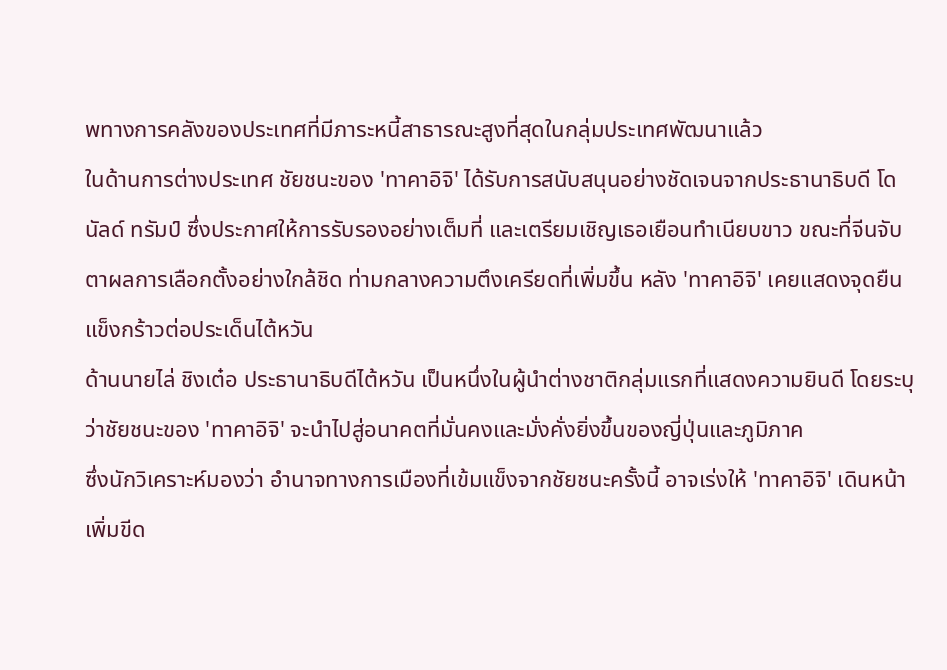พทางการคลังของประเทศที่มีภาระหนี้สาธารณะสูงที่สุดในกลุ่มประเทศพัฒนาแล้ว
ในด้านการต่างประเทศ ชัยชนะของ 'ทาคาอิจิ' ได้รับการสนับสนุนอย่างชัดเจนจากประธานาธิบดี โดนัลด์ ทรัมป์ ซึ่งประกาศให้การรับรองอย่างเต็มที่ และเตรียมเชิญเธอเยือนทำเนียบขาว ขณะที่จีนจับตาผลการเลือกตั้งอย่างใกล้ชิด ท่ามกลางความตึงเครียดที่เพิ่มขึ้น หลัง 'ทาคาอิจิ' เคยแสดงจุดยืนแข็งกร้าวต่อประเด็นไต้หวัน
ด้านนายไล่ ชิงเต๋อ ประธานาธิบดีไต้หวัน เป็นหนึ่งในผู้นำต่างชาติกลุ่มแรกที่แสดงความยินดี โดยระบุว่าชัยชนะของ 'ทาคาอิจิ' จะนำไปสู่อนาคตที่มั่นคงและมั่งคั่งยิ่งขึ้นของญี่ปุ่นและภูมิภาค
ซึ่งนักวิเคราะห์มองว่า อำนาจทางการเมืองที่เข้มแข็งจากชัยชนะครั้งนี้ อาจเร่งให้ 'ทาคาอิจิ' เดินหน้าเพิ่มขีด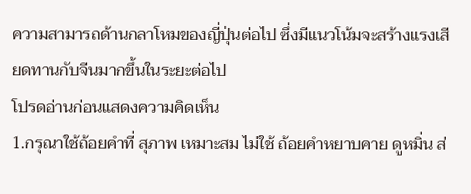ความสามารถด้านกลาโหมของญี่ปุ่นต่อไป ซึ่งมีแนวโน้มจะสร้างแรงเสียดทานกับจีนมากขึ้นในระยะต่อไป
โปรดอ่านก่อนแสดงความคิดเห็น
1.กรุณาใช้ถ้อยคำที่ สุภาพ เหมาะสม ไม่ใช้ ถ้อยคำหยาบคาย ดูหมิ่น ส่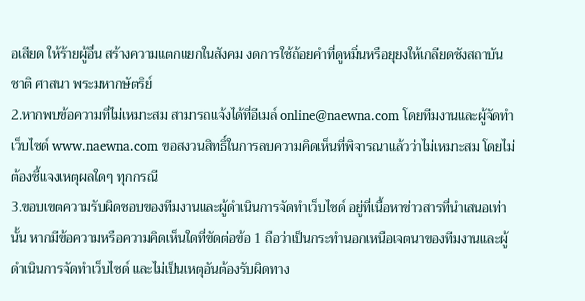อเสียด ให้ร้ายผู้อื่น สร้างความแตกแยกในสังคม งดการใช้ถ้อยคำที่ดูหมิ่นหรือยุยงให้เกลียดชังสถาบันชาติ ศาสนา พระมหากษัตริย์
2.หากพบข้อความที่ไม่เหมาะสม สามารถแจ้งได้ที่อีเมล์ online@naewna.com โดยทีมงานและผู้จัดทำเว็บไซด์ www.naewna.com ขอสงวนสิทธิ์ในการลบความคิดเห็นที่พิจารณาแล้วว่าไม่เหมาะสม โดยไม่ต้องชี้แจงเหตุผลใดๆ ทุกกรณี
3.ขอบเขตความรับผิดชอบของทีมงานและผู้ดำเนินการจัดทำเว็บไซด์ อยู่ที่เนื้อหาข่าวสารที่นำเสนอเท่านั้น หากมีข้อความหรือความคิดเห็นใดที่ขัดต่อข้อ 1 ถือว่าเป็นกระทำนอกเหนือเจตนาของทีมงานและผู้ดำเนินการจัดทำเว็บไซด์ และไม่เป็นเหตุอันต้องรับผิดทาง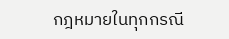กฎหมายในทุกกรณี